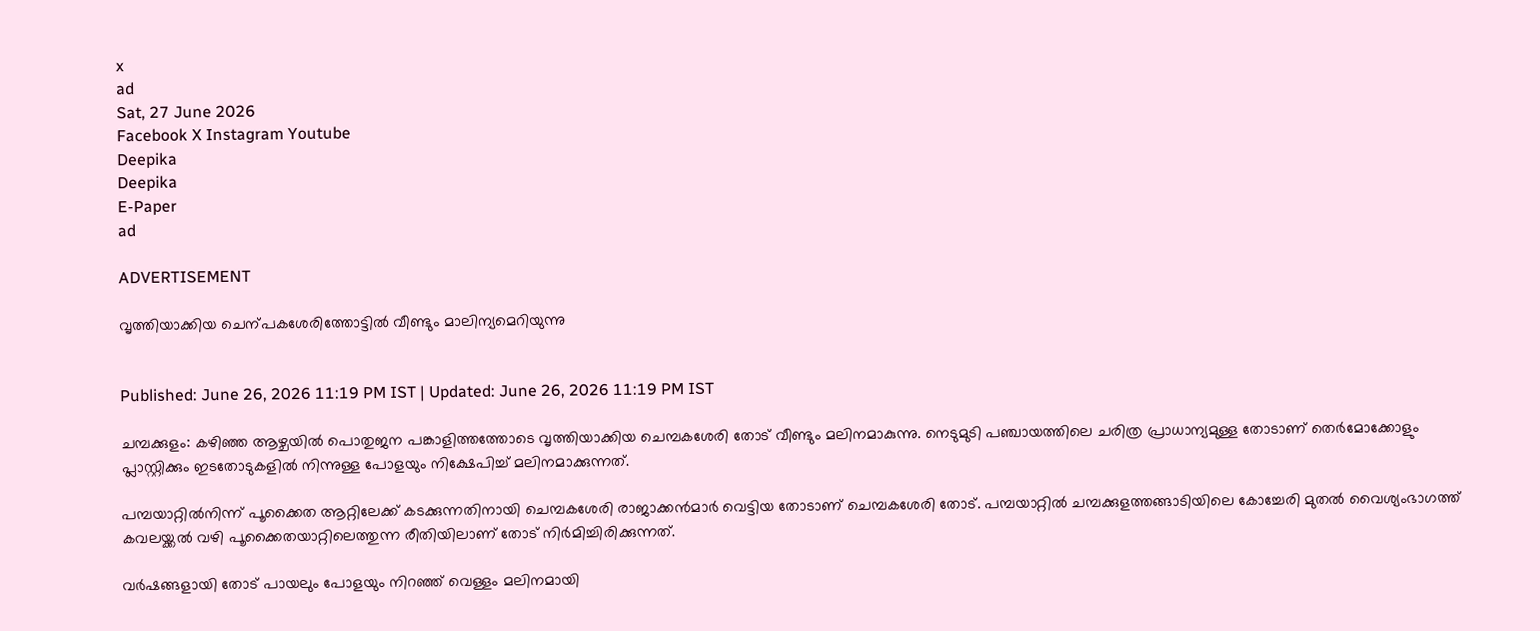x
ad
Sat, 27 June 2026
Facebook X Instagram Youtube
Deepika
Deepika
E-Paper
ad

ADVERTISEMENT

വൃത്തിയാക്കിയ ചെന്പകശേരിത്തോട്ടിൽ വീണ്ടും മാലിന്യമെറിയുന്നു


Published: June 26, 2026 11:19 PM IST | Updated: June 26, 2026 11:19 PM IST

ചമ്പക്കുളം: കഴിഞ്ഞ ആഴ്ചയിൽ പൊതുജന പങ്കാളിത്തത്തോടെ വൃത്തിയാക്കിയ ചെമ്പകശേരി തോട് വീണ്ടും മലിനമാകുന്നു. നെടുമുടി പഞ്ചായത്തിലെ ചരിത്ര പ്രാധാന്യമുള്ള തോടാണ് തെർമോക്കോളും പ്ലാസ്റ്റിക്കും ഇടതോടുകളിൽ നിന്നുള്ള പോളയും നിക്ഷേപിച്ച് മലിനമാക്കുന്നത്.

പമ്പയാറ്റിൽനിന്ന് പൂക്കൈത ആറ്റിലേക്ക് കടക്കുന്നതിനായി ചെമ്പകശേരി രാജാക്കൻമാർ വെട്ടിയ തോടാണ് ചെമ്പകശേരി തോട്. പമ്പയാറ്റിൽ ചമ്പക്കുളത്തങ്ങാടിയിലെ കോച്ചേരി മുതൽ വൈശ്യംഭാഗത്ത് കവലയ്ക്കൽ വഴി പൂക്കൈതയാറ്റിലെത്തുന്ന രീതിയിലാണ് തോട് നിർമിച്ചിരിക്കുന്നത്.

വർഷങ്ങളായി തോട് പായലും പോളയും നിറഞ്ഞ് വെള്ളം മലിനമായി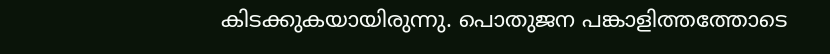കിടക്കുകയായിരുന്നു. പൊതുജന പങ്കാളിത്തത്തോടെ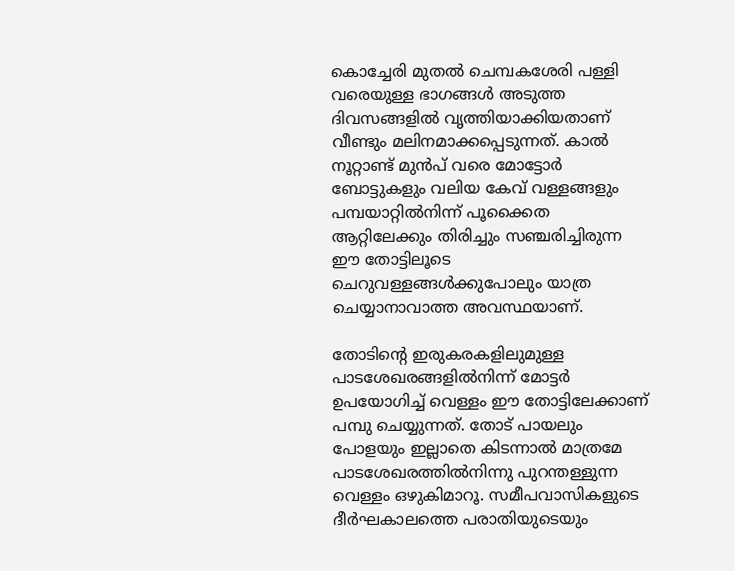കൊച്ചേരി മുതൽ ചെമ്പകശേരി പള്ളി വരെയുള്ള ഭാഗങ്ങൾ അടുത്ത ദിവസങ്ങളിൽ വൃത്തിയാക്കിയതാണ് വീണ്ടും മലിനമാക്കപ്പെടുന്നത്. കാൽ നൂറ്റാണ്ട് മുൻപ് വരെ മോട്ടോർ ബോട്ടുകളും വലിയ കേവ് വള്ളങ്ങളും പമ്പയാറ്റിൽനിന്ന് പൂക്കൈത ആറ്റിലേക്കും തിരിച്ചും സഞ്ചരിച്ചിരുന്ന ഈ തോട്ടിലൂടെ ചെറുവള്ളങ്ങൾക്കുപോലും യാത്ര ചെയ്യാനാവാത്ത അവസ്ഥയാണ്.

തോടിന്‍റെ ഇരുകരകളിലുമുള്ള പാടശേഖരങ്ങളിൽനിന്ന് മോട്ടർ ഉപയോഗിച്ച് വെള്ളം ഈ തോട്ടിലേക്കാണ് പമ്പു ചെയ്യുന്നത്. തോട് പായലും പോളയും ഇല്ലാതെ കിടന്നാൽ മാത്രമേ പാടശേഖരത്തിൽനിന്നു പുറന്തള്ളുന്ന വെള്ളം ഒഴുകിമാറൂ. സമീപവാസികളുടെ ദീർഘകാലത്തെ പരാതിയുടെയും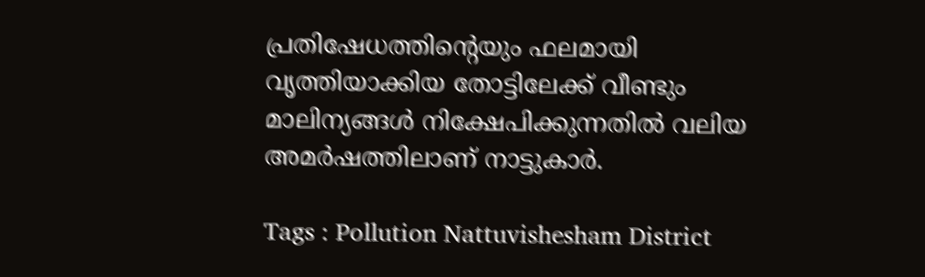പ്രതിഷേധത്തിന്‍റെയും ഫലമായി വൃത്തിയാക്കിയ തോട്ടിലേക്ക് വീണ്ടും മാലിന്യങ്ങൾ നിക്ഷേപിക്കുന്നതിൽ വലിയ അമർഷത്തിലാണ് നാട്ടുകാർ.

Tags : Pollution Nattuvishesham District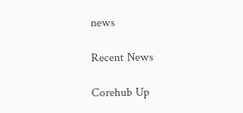news

Recent News

Corehub Up